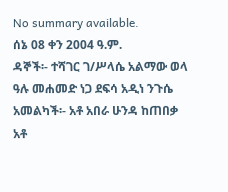No summary available.
ሰኔ 08 ቀን 2004 ዓ.ም.
ዳኞች፡- ተሻገር ገ/ሥላሴ አልማው ወላ ዓሉ መሐመድ ነጋ ደፍሳ አዲነ ንጉሴ አመልካች፡- አቶ አበራ ሁንዳ ከጠበቃ አቶ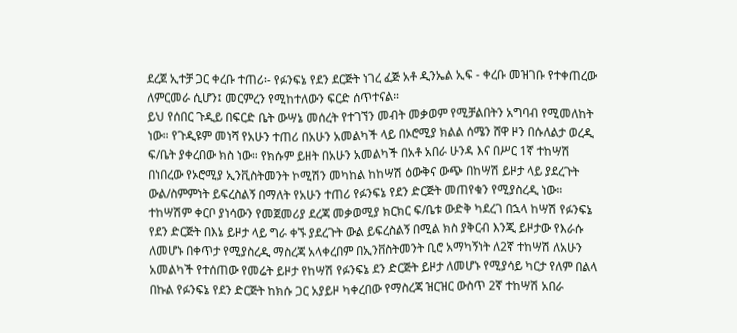ደረጀ ኢተቻ ጋር ቀረቡ ተጠሪ፡- የፉንፍኔ የደን ደርጅት ነገረ ፈጅ አቶ ዲንኤል ኢፍ - ቀረቡ መዝገቡ የተቀጠረው ለምርመራ ሲሆን፤ መርምረን የሚከተለውን ፍርድ ሰጥተናል።
ይህ የሰበር ጉዲይ በፍርድ ቤት ውሣኔ መሰረት የተገኘን መብት መቃወም የሚቻልበትን አግባብ የሚመለከት ነው። የጉዲዩም መነሻ የአሁን ተጠሪ በአሁን አመልካች ላይ በኦሮሚያ ክልል ሰሜን ሸዋ ዞን በሱለልታ ወረዲ ፍ/ቤት ያቀረበው ክስ ነው። የክሱም ይዘት በአሁን አመልካች በአቶ አበራ ሁንዳ እና በሥር 1ኛ ተከሣሽ በነበረው የኦሮሚያ ኢንቪስትመንት ኮሚሽን መካከል ከከሣሽ ዕውቅና ውጭ በከሣሽ ይዞታ ላይ ያደረጉት ውል/ስምምነት ይፍረስልኝ በማለት የአሁን ተጠሪ የፉንፍኔ የደን ድርጅት መጠየቁን የሚያስረዲ ነው።
ተከሣሽም ቀርቦ ያነሳውን የመጀመሪያ ደረጃ መቃወሚያ ክርክር ፍ/ቤቱ ውድቅ ካደረገ በኋላ ከሣሽ የፉንፍኔ የደን ድርጅት በእኔ ይዞታ ላይ ግራ ቀኙ ያደረጉት ውል ይፍረስልኝ በሚል ክስ ያቅርብ እንጂ ይዞታው የእራሱ ለመሆኑ በቀጥታ የሚያስረዲ ማስረጃ አላቀረበም በኢንቨስትመንት ቢሮ አማካኝነት ለ2ኛ ተከሣሽ ለአሁን አመልካች የተሰጠው የመሬት ይዞታ የከሣሽ የፉንፍኔ ደን ድርጅት ይዞታ ለመሆኑ የሚያሳይ ካርታ የለም በልላ በኩል የፉንፍኔ የደን ድርጅት ከክሱ ጋር አያይዞ ካቀረበው የማስረጃ ዝርዝር ውስጥ 2ኛ ተከሣሽ አበራ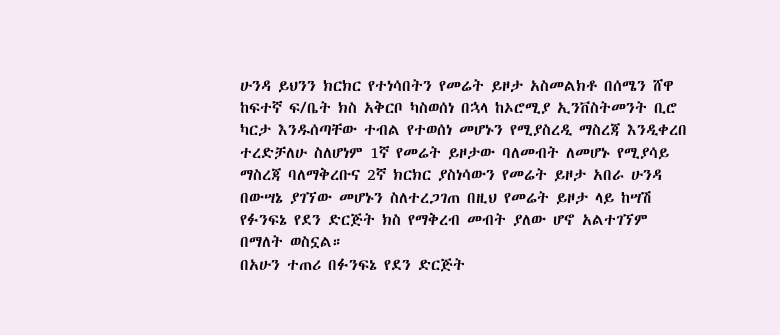ሁንዳ ይህንን ክርክር የተነሳበትን የመሬት ይዞታ አስመልክቶ በሰሜን ሸዋ ከፍተኛ ፍ/ቤት ክስ አቅርቦ ካስወሰነ በኋላ ከኦሮሚያ ኢንቨስትመንት ቢሮ ካርታ እንዱሰጣቸው ተብል የተወሰነ መሆኑን የሚያስረዲ ማስረጃ እንዲቀረበ ተረድቻለሁ ስለሆነም 1ኛ የመሬት ይዞታው ባለመብት ለመሆኑ የሚያሳይ ማስረጃ ባለማቅረቡና 2ኛ ክርክር ያስነሳውን የመሬት ይዞታ አበራ ሁንዳ በውሣኔ ያገኘው መሆኑን ስለተረጋገጠ በዚህ የመሬት ይዞታ ላይ ከሣሽ የፉንፍኔ የደን ድርጅት ክስ የማቅረብ መብት ያለው ሆኖ አልተገኘም በማለት ወስኗል።
በአሁን ተጠሪ በፉንፍኔ የደን ድርጅት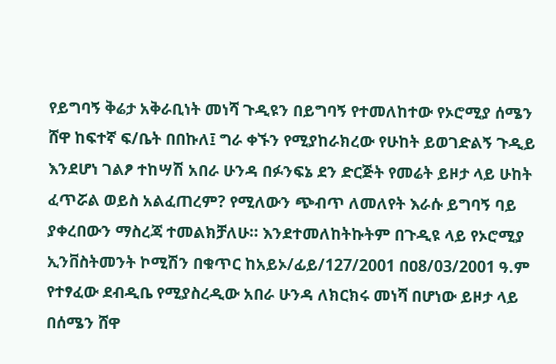የይግባኝ ቅሬታ አቅራቢነት መነሻ ጉዲዩን በይግባኝ የተመለከተው የኦሮሚያ ሰሜን ሸዋ ከፍተኛ ፍ/ቤት በበኩለ፤ ግራ ቀኙን የሚያከራክረው የሁከት ይወገድልኝ ጉዲይ እንደሆነ ገልፆ ተከሣሽ አበራ ሁንዳ በፉንፍኔ ደን ድርጅት የመሬት ይዞታ ላይ ሁከት ፈጥሯል ወይስ አልፈጠረም? የሚለውን ጭብጥ ለመለየት እራሱ ይግባኝ ባይ ያቀረበውን ማስረጃ ተመልክቻለሁ። እንደተመለከትኩትም በጉዲዩ ላይ የኦሮሚያ ኢንቨስትመንት ኮሚሽን በቁጥር ከአይኦ/ፊይ/127/2001 በዐ8/03/2001 ዓ.ም የተፃፈው ደብዲቤ የሚያስረዲው አበራ ሁንዳ ለክርክሩ መነሻ በሆነው ይዞታ ላይ በሰሜን ሸዋ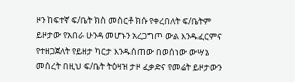ዞን ከፍተኛ ፍ/ቤት ክስ መስርቶ ክሱ የቀረበለት ፍ/ቤትም ይዞታው የአበራ ሁንዳ መሆኑን አረጋግጦ ውል እንዱፈርምና የተዘጋጀለት የይዘታ ካርታ እንዱሰጠው በወሰነው ውሣኔ መሰረት በዚህ ፍ/ቤት ትዕዛዝ ታዞ ፈቃድና የመሬት ይዞታውን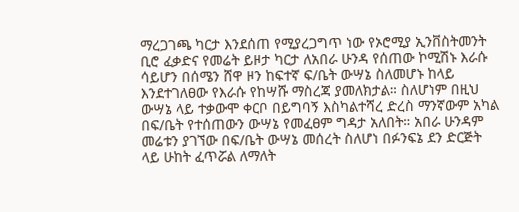ማረጋገጫ ካርታ እንደሰጠ የሚያረጋግጥ ነው የኦሮሚያ ኢንቨስትመንት ቢሮ ፈቃድና የመሬት ይዞታ ካርታ ለአበራ ሁንዳ የሰጠው ኮሚሽኑ እራሱ ሳይሆን በሰሜን ሸዋ ዞን ከፍተኛ ፍ/ቤት ውሣኔ ስለመሆኑ ከላይ እንደተገለፀው የእራሱ የከሣሹ ማስረጃ ያመለክታል። ስለሆነም በዚህ ውሣኔ ላይ ተቃውሞ ቀርቦ በይግባኝ እስካልተሻረ ድረስ ማንኛውም አካል በፍ/ቤት የተሰጠውን ውሣኔ የመፈፀም ግዳታ አለበት። አበራ ሁንዳም መሬቱን ያገኘው በፍ/ቤት ውሣኔ መሰረት ስለሆነ በፉንፍኔ ደን ድርጅት ላይ ሁከት ፈጥሯል ለማለት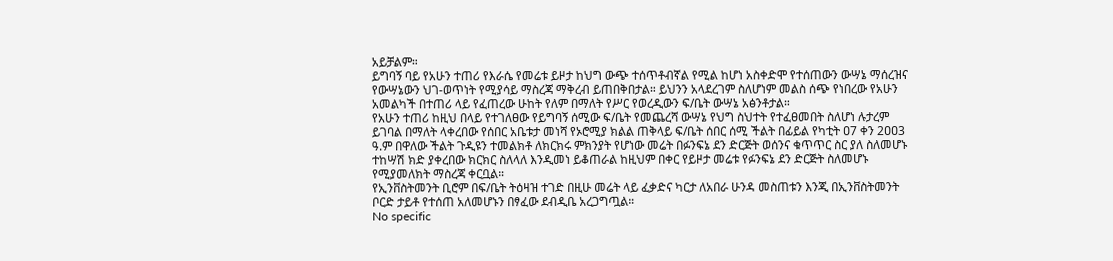አይቻልም።
ይግባኝ ባይ የአሁን ተጠሪ የእራሴ የመሬቱ ይዞታ ከህግ ውጭ ተሰጥቶብኛል የሚል ከሆነ አስቀድሞ የተሰጠውን ውሣኔ ማሰረዝና የውሣኔውን ህገ-ወጥነት የሚያሳይ ማስረጃ ማቅረብ ይጠበቅበታል። ይህንን አላደረገም ስለሆነም መልስ ሰጭ የነበረው የአሁን አመልካች በተጠሪ ላይ የፈጠረው ሁከት የለም በማለት የሥር የወረዲውን ፍ/ቤት ውሣኔ አፅንቶታል።
የአሁን ተጠሪ ከዚህ በላይ የተገለፀው የይግባኝ ሰሚው ፍ/ቤት የመጨረሻ ውሣኔ የህግ ስህተት የተፈፀመበት ስለሆነ ሉታረም ይገባል በማለት ላቀረበው የሰበር አቤቱታ መነሻ የኦሮሚያ ክልል ጠቅላይ ፍ/ቤት ሰበር ሰሚ ችልት በፊይል የካቲት ዐ7 ቀን 2ዐዐ3 ዓ.ም በዋለው ችልት ጉዲዩን ተመልክቶ ለክርክሩ ምክንያት የሆነው መሬት በፉንፍኔ ደን ድርጅት ወሰንና ቁጥጥር ስር ያለ ስለመሆኑ ተከሣሽ ክድ ያቀረበው ክርክር ስለላለ እንዲመነ ይቆጠራል ከዚህም በቀር የይዞታ መሬቱ የፉንፍኔ ደን ድርጅት ስለመሆኑ የሚያመለክት ማስረጃ ቀርቧል።
የኢንቨስትመንት ቢሮም በፍ/ቤት ትዕዛዝ ተገድ በዚሁ መሬት ላይ ፈቃድና ካርታ ለአበራ ሁንዳ መስጠቱን እንጂ በኢንቨስትመንት ቦርድ ታይቶ የተሰጠ አለመሆኑን በፃፈው ደብዲቤ አረጋግጧል።
No specific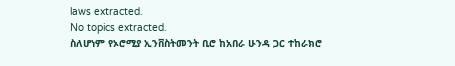laws extracted.
No topics extracted.
ስለሆነም የኦሮሚያ ኢንቨስትመንት ቢሮ ከአበራ ሁንዳ ጋር ተከራክሮ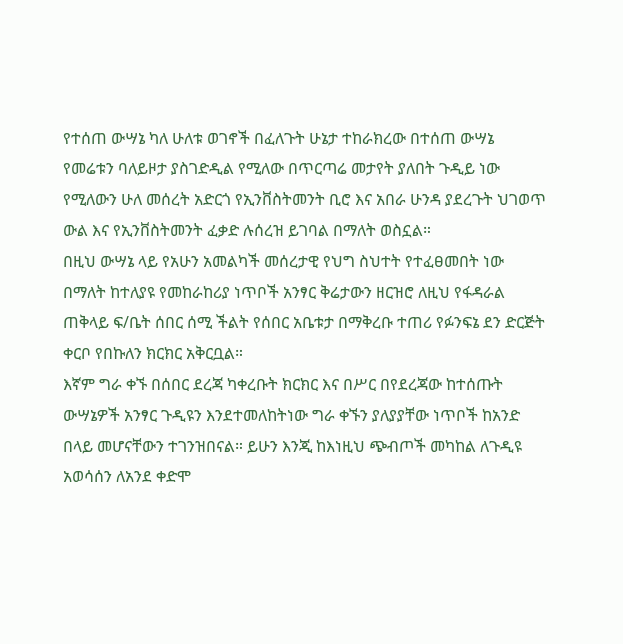የተሰጠ ውሣኔ ካለ ሁለቱ ወገኖች በፈለጉት ሁኔታ ተከራክረው በተሰጠ ውሣኔ የመሬቱን ባለይዞታ ያስገድዲል የሚለው በጥርጣሬ መታየት ያለበት ጉዲይ ነው የሚለውን ሁለ መሰረት አድርጎ የኢንቨስትመንት ቢሮ እና አበራ ሁንዳ ያደረጉት ህገወጥ ውል እና የኢንቨስትመንት ፈቃድ ሉሰረዝ ይገባል በማለት ወስኗል።
በዚህ ውሣኔ ላይ የአሁን አመልካች መሰረታዊ የህግ ስህተት የተፈፀመበት ነው በማለት ከተለያዩ የመከራከሪያ ነጥቦች አንፃር ቅሬታውን ዘርዝሮ ለዚህ የፋዳራል ጠቅላይ ፍ/ቤት ሰበር ሰሚ ችልት የሰበር አቤቱታ በማቅረቡ ተጠሪ የፉንፍኔ ደን ድርጅት ቀርቦ የበኩለን ክርክር አቅርቧል።
እኛም ግራ ቀኙ በሰበር ደረጃ ካቀረቡት ክርክር እና በሥር በየደረጃው ከተሰጡት ውሣኔዎች አንፃር ጉዲዩን እንደተመለከትነው ግራ ቀኙን ያለያያቸው ነጥቦች ከአንድ በላይ መሆናቸውን ተገንዝበናል። ይሁን እንጂ ከእነዚህ ጭብጦች መካከል ለጉዲዩ አወሳሰን ለአንደ ቀድሞ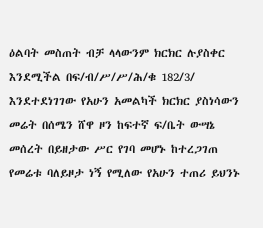ዕልባት መስጠት ብቻ ላላውንም ክርክር ሉያስቀር እንደሚችል በፍ/ብ/ሥ/ሥ/ሕ/ቁ 182/3/ እንደተደነገገው የአሁን አመልካች ክርክር ያስነሳውን መሬት በሰሜን ሸዋ ዞን ከፍተኛ ፍ/ቤት ውሣኔ መሰረት በይዘታው ሥር የገባ መሆኑ ከተረጋገጠ የመሬቱ ባለይዞታ ነኝ የሚለው የአሁን ተጠሪ ይህንኑ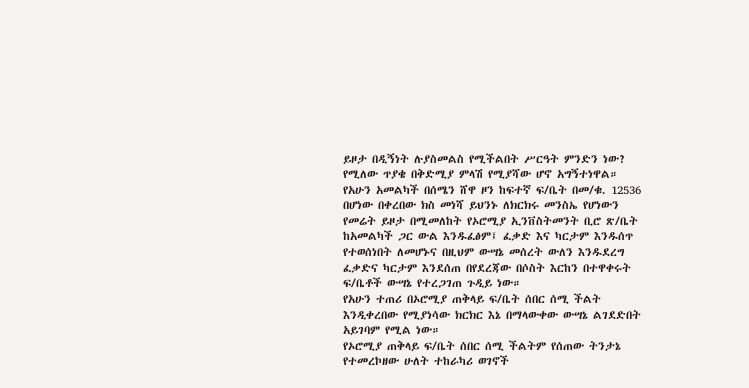ይዞታ በዲኝነት ሉያስመልስ የሚችልበት ሥርዓት ምንድን ነው? የሚለው ጥያቄ በቅድሚያ ምላሽ የሚያሻው ሆኖ አግኝተነዋል።
የአሁን አመልካች በሰሜን ሸዋ ዞን ከፍተኛ ፍ/ቤት በመ/ቁ. 12536 በሆነው በቀረበው ክስ መነሻ ይህንኑ ለክርክሩ መንስኤ የሆነውን የመሬት ይዞታ በሚመለከት የኦሮሚያ ኢንቨስትመንት ቢሮ ጽ/ቤት ከአመልካች ጋር ውል እንዱፈፅም፤ ፈቃድ እና ካርታም እንዱሰጥ የተወሰነበት ለመሆኑና በዚህም ውሣኔ መሰረት ውለን እንዱደረግ ፈቃድና ካርታም እንደሰጠ በየደረጃው በሶስት እርከን በተዋቀሩት ፍ/ቤቶች ውሣኔ የተረጋገጠ ጉዲይ ነው።
የአሁን ተጠሪ በኦሮሚያ ጠቅላይ ፍ/ቤት ሰበር ሰሚ ችልት እንዲቀረበው የሚያነሳው ክርክር እኔ በማላውቀው ውሣኔ ልገደድበት አይገባም የሚል ነው።
የኦሮሚያ ጠቅላይ ፍ/ቤት ሰበር ሰሚ ችልትም የሰጠው ትንታኔ የተመረኮዘው ሁለት ተከራካሪ ወገኖች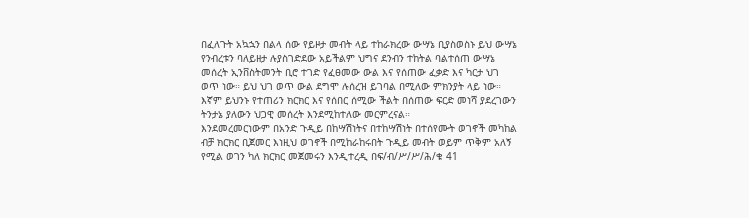በፈለጉት አኳኋን በልላ ሰው የይዞታ መብት ላይ ተከራክረው ውሣኔ ቢያስወስኑ ይህ ውሣኔ የንብረቱን ባለይዘታ ሉያስገድደው አይችልም ህግና ደንብን ተከትል ባልተሰጠ ውሣኔ መሰረት ኢንቨስትመንት ቢሮ ተገድ የፈፀመው ውል እና የሰጠው ፈቃድ እና ካርታ ህገ ወጥ ነው። ይህ ህገ ወጥ ውል ደግሞ ሉሰረዝ ይገባል በሚለው ምክንያት ላይ ነው።
እኛም ይህንኑ የተጠሪን ክርክር እና የሰበር ሰሚው ችልት በሰጠው ፍርድ መነሻ ያደረገውን ትንታኔ ያለውን ህጋዊ መሰረት እንደሚከተለው መርምረናል።
እንደመረመርነውም በአንድ ጉዲይ በከሣሽነትና በተከሣሽነት በተሰየሙት ወገኖች መካከል ብቻ ክርክር ቢጀመር እነዚህ ወገኖች በሚከራከሩበት ጉዲይ መብት ወይም ጥቅም አለኝ የሚል ወገን ካለ ክርክር መጀመሩን እንዲተረዲ በፍ/ብ/ሥ/ሥ/ሕ/ቁ 41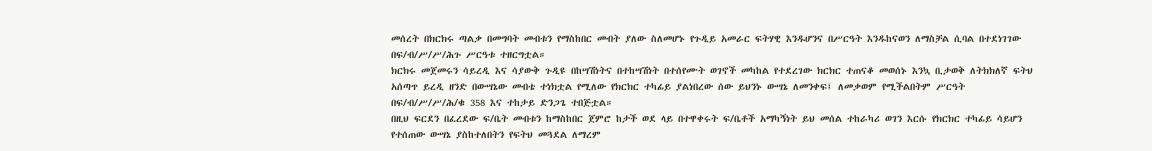መሰረት በክርክሩ ጣልቃ በመግባት መብቱን የማስከበር መብት ያለው ስለመሆኑ የጉዲይ አመራር ፍትሃዊ እንዱሆንና በሥርዓት እንዱከናወን ለማስቻል ሲባል በተደነገገው በፍ/ብ/ሥ/ሥ/ሕጉ ሥርዓቱ ተዘርግቷል።
ክርክሩ መጀመሩን ሳይረዲ እና ሳያውቅ ጉዲዩ በከሣሽነትና በተከሣሽነት በተሰየሙት ወገኖች መካከል የተደረገው ክርክር ተጠናቆ መወሰኑ እንኳ ቢታወቅ ለትክክለኛ ፍትህ አሰጣጥ ይረዲ ዘንድ በውሣኔው መብቴ ተነክቷል የሚለው የክርክር ተካፊይ ያልነበረው ሰው ይህንኑ ውሣኔ ለመንቀፍ፤ ለመቃወም የሚችልበትም ሥርዓት በፍ/ብ/ሥ/ሥ/ሕ/ቁ 358 እና ተከታይ ድንጋጌ ተበጅቷል።
በዚህ ፍርደን በፈረደው ፍ/ቤት መብቱን ከማስከበር ጀምሮ ከታች ወደ ላይ በተዋቀሩት ፍ/ቤቶች አማካኝነት ይህ መሰል ተከራካሪ ወገን እርሱ የክርክር ተካፊይ ሳይሆን የተሰጠው ውሣኔ ያስከተለበትን የፍትህ መጓደል ለማረም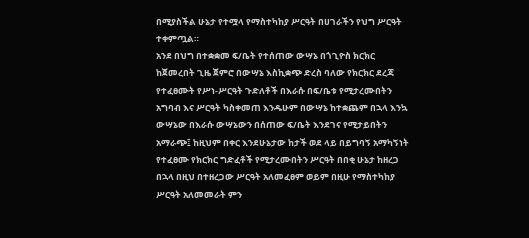በሚያስችል ሁኔታ የተሟላ የማስተካከያ ሥርዓት በሀገራችን የህግ ሥርዓት ተቀምጧል።
አንደ በህግ በተቋቋመ ፍ/ቤት የተሰጠው ውሣኔ በጎጊዮስ ክርክር ከጀመረበት ጊዜ ጀምሮ በውሣኔ እስኪቋጭ ድረስ ባለው የክርክር ደረጃ የተፈፀሙት የሥነ-ሥርዓት ጉድለቶች በእራሱ በፍ/ቤቱ የሚታረሙበትን አግባብ እና ሥርዓት ካስቀመጠ እንዱሁም በውሣኔ ከተቋጨም በኋላ እንኳ ውሣኔው በእራሱ ውሣኔውን በሰጠው ፍ/ቤት እንደገና የሚታይበትን አማራጭ፤ ከዚህም በቀር እንደሁኔታው ከታች ወደ ላይ በይግባኝ አማካኝነት የተፈፀሙ የክርክር ግድፈቶች የሚታረሙበትን ሥርዓት በበቂ ሁኔታ ከዘረጋ በኋላ በዚህ በተዘረጋው ሥርዓት አለመፈፀም ወይም በዚሁ የማስተካከያ ሥርዓት አለመመራት ምን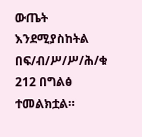ውጤት እንደሚያስከትል በፍ/ብ/ሥ/ሥ/ሕ/ቁ 212 በግልፅ ተመልክቷል።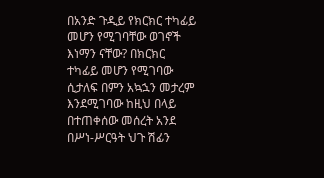በአንድ ጉዲይ የክርክር ተካፊይ መሆን የሚገባቸው ወገኖች እነማን ናቸው? በክርክር ተካፊይ መሆን የሚገባው ሲታለፍ በምን አኳኋን መታረም እንደሚገባው ከዚህ በላይ በተጠቀሰው መሰረት አንደ በሥነ-ሥርዓት ህጉ ሽፊን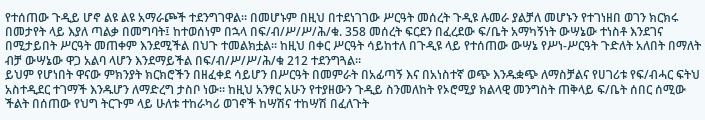የተሰጠው ጉዲይ ሆኖ ልዩ ልዩ አማራጮች ተደንግገዋል። በመሆኑም በዚህ በተደነገገው ሥርዓት መሰረት ጉዲዩ ሉመራ ያልቻለ መሆኑን የተገነዘበ ወገን ክርክሩ በመታየት ላይ እያለ ጣልቃ በመግባት፤ ከተወሰነም በኋላ በፍ/ብ/ሥ/ሥ/ሕ/ቁ. 358 መሰረት ፍርደን በፈረደው ፍ/ቤት አማካኝነት ውሣኔው ተነስቶ እንደገና በሚታይበት ሥርዓት መጠቀም እንደሚችል በህጉ ተመልክቷል። ከዚህ በቀር ሥርዓት ሳይከተለ በጉዲዩ ላይ የተሰጠው ውሣኔ የሥነ-ሥርዓት ጉድለት አለበት በማለት ብቻ ውሣኔው ዋጋ አልባ ላሆን እንደማይችል በፍ/ብ/ሥ/ሥ/ሕ/ቁ 212 ተደንግጓል።
ይህም የሆነበት ዋናው ምክንያት ክርክሮችን በዘፈቀደ ሳይሆን በሥርዓት በመምራት በአፊጣኝ እና በአነስተኛ ወጭ እንዱቋጭ ለማስቻልና የሀገሪቱ የፍ/ብሓር ፍትህ አስተዲደር ተገማች እንዱሆን ለማድረግ ታስቦ ነው። ከዚህ አንፃር አሁን የተያዘውን ጉዲይ ስንመለከት የኦሮሚያ ክልላዊ መንግስት ጠቅላይ ፍ/ቤት ሰበር ሰሚው ችልት በሰጠው የህግ ትርጉም ላይ ሁለቱ ተከራካሪ ወገኖች ከሣሽና ተከሣሽ በፈለጉት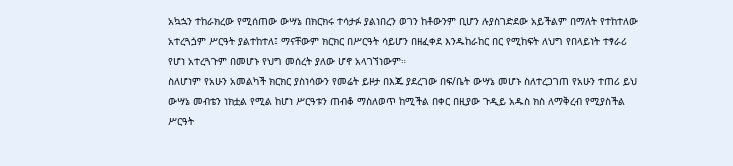አኳኋን ተከራክረው የሚሰጠው ውሣኔ በክርክሩ ተሳታፉ ያልነበረን ወገን ከቶውንም ቢሆን ሉያስገድደው አይችልም በማለት የተከተለው አተረጓጏም ሥርዓት ያልተከተለ፤ ማናቸውም ክርክር በሥርዓት ሳይሆን በዘፈቀደ እንዱከራከር በር የሚከፍት ለህግ የበላይነት ተፃራሪ የሆነ አተረጓጉም በመሆኑ የህግ መሰረት ያለው ሆኖ አላገኘነውም።
ስለሆነም የአሁን አመልካች ክርክር ያስነሳውን የመሬት ይዞታ በእጁ ያደረገው በፍ/ቤት ውሣኔ መሆኑ ስለተረጋገጠ የአሁን ተጠሪ ይህ ውሣኔ መብቴን ነክቷል የሚል ከሆነ ሥርዓቱን ጠብቆ ማስለወጥ ከሚችል በቀር በዚያው ጉዲይ አዱስ ክስ ለማቅረብ የሚያስችል ሥርዓት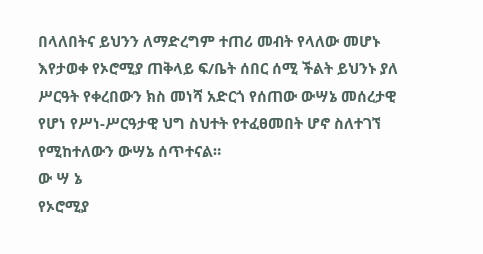በላለበትና ይህንን ለማድረግም ተጠሪ መብት የላለው መሆኑ እየታወቀ የኦሮሚያ ጠቅላይ ፍ/ቤት ሰበር ሰሚ ችልት ይህንኑ ያለ ሥርዓት የቀረበውን ክስ መነሻ አድርጎ የሰጠው ውሣኔ መሰረታዊ የሆነ የሥነ-ሥርዓታዊ ህግ ስህተት የተፈፀመበት ሆኖ ስለተገኘ የሚከተለውን ውሣኔ ሰጥተናል።
ው ሣ ኔ
የኦሮሚያ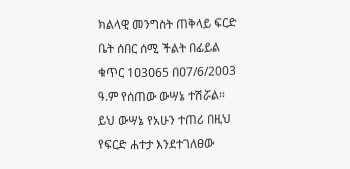ክልላዊ መንግስት ጠቅላይ ፍርድ ቤት ሰበር ሰሚ ችልት በፊይል ቁጥር 1ዐ3ዐ65 በዐ7/6/2003 ዓ.ም የሰጠው ውሣኔ ተሽሯል።
ይህ ውሣኔ የአሁን ተጠሪ በዚህ የፍርድ ሐተታ እንደተገለፀው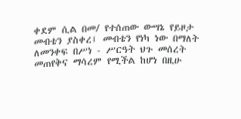ቀደም ሲል በመ/ የተሰጠው ውሣኔ የይዞታ መብቴን ያስቀረ፤ መብቴን የነካ ነው በማለት ለመንቀፍ በሥነ - ሥርዓት ህጉ መሰረት መጠየቅና ማሳረም የሚችል ከሆነ በዚሁ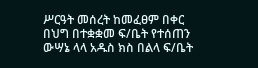ሥርዓት መሰረት ከመፈፀም በቀር በህግ በተቋቋመ ፍ/ቤት የተሰጠን ውሣኔ ላላ አዱስ ክስ በልላ ፍ/ቤት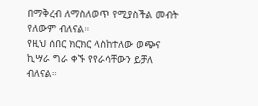በማቅረብ ለማስለወጥ የሚያስችል መብት የለውም ብለናል።
የዚህ ሰበር ክርክር ላስከተለው ወጭና ኪሣራ ግራ ቀኙ የየራሳቸውን ይቻለ ብለናል።